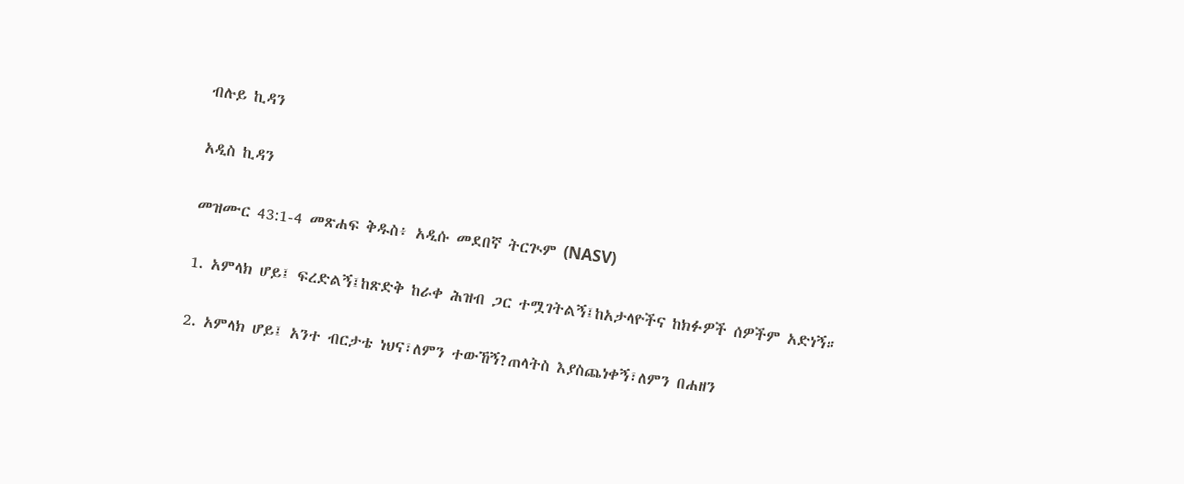ብሉይ ኪዳን

አዲስ ኪዳን

መዝሙር 43:1-4 መጽሐፍ ቅዱስ፥ አዲሱ መደበኛ ትርጒም (NASV)

1. አምላክ ሆይ፤ ፍረድልኝ፤ከጽድቅ ከራቀ ሕዝብ ጋር ተሟገትልኝ፤ከአታላዮችና ከክፉዎች ሰዎችም አድነኝ።

2. አምላክ ሆይ፤ አንተ ብርታቴ ነህና፣ለምን ተውኸኝ?ጠላትስ እያስጨነቀኝ፣ለምን በሐዘን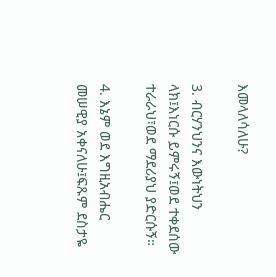እመላለሳለሁ?

3. ብርሃንህንና እውነትህን ላክ፤እነርሱ ይምሩኝ፤ወደ ተቀደሰው ተራራህ፣ወደ ማደሪያህ ያድርሱኝ።

4. እኔም ወደ እግዚአብሔር መሠዊያ አቀናለሁ፤ፍጹም ደስታዬ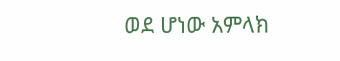ወደ ሆነው አምላክ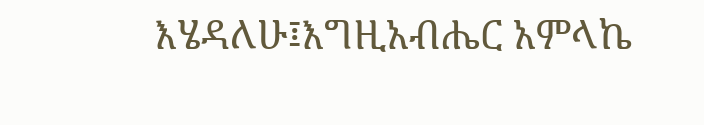እሄዳለሁ፤እግዚአብሔር አምላኬ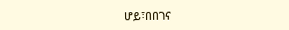ሆይ፣በበገና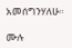አመሰግንሃለሁ።

ሙሉ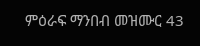ምዕራፍ ማንበብ መዝሙር 43